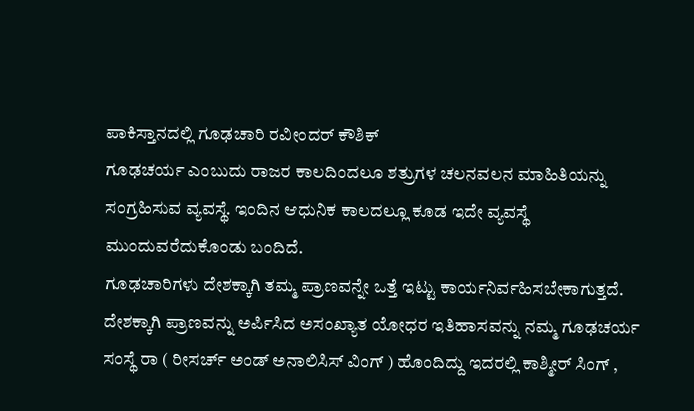ಪಾಕಿಸ್ತಾನದಲ್ಲಿ ಗೂಢಚಾರಿ ರವೀಂದರ್ ಕೌಶಿಕ್
ಗೂಢಚರ್ಯ ಎಂಬುದು ರಾಜರ ಕಾಲದಿಂದಲೂ ಶತ್ರುಗಳ ಚಲನವಲನ ಮಾಹಿತಿಯನ್ನು ಸಂಗ್ರಹಿಸುವ ವ್ಯವಸ್ಥೆ. ಇಂದಿನ ಆಧುನಿಕ ಕಾಲದಲ್ಲೂ ಕೂಡ ಇದೇ ವ್ಯವಸ್ಥೆ ಮುಂದುವರೆದುಕೊಂಡು ಬಂದಿದೆ.
ಗೂಢಚಾರಿಗಳು ದೇಶಕ್ಕಾಗಿ ತಮ್ಮ ಪ್ರಾಣವನ್ನೇ ಒತ್ತೆ ಇಟ್ಟು ಕಾರ್ಯನಿರ್ವಹಿಸಬೇಕಾಗುತ್ತದೆ. ದೇಶಕ್ಕಾಗಿ ಪ್ರಾಣವನ್ನು ಅರ್ಪಿಸಿದ ಅಸಂಖ್ಯಾತ ಯೋಧರ ಇತಿಹಾಸವನ್ನು ನಮ್ಮ ಗೂಢಚರ್ಯ ಸಂಸ್ಥೆ ರಾ ( ರೀಸರ್ಚ್ ಅಂಡ್ ಅನಾಲಿಸಿಸ್ ವಿಂಗ್ ) ಹೊಂದಿದ್ದು ಇದರಲ್ಲಿ ಕಾಶ್ಮೀರ್ ಸಿಂಗ್ ,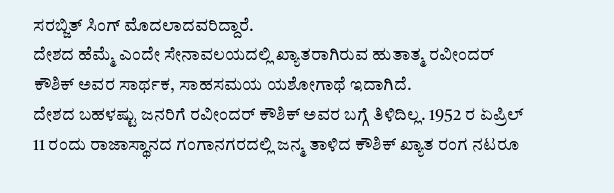ಸರಬ್ಜಿತ್ ಸಿಂಗ್ ಮೊದಲಾದವರಿದ್ದಾರೆ.
ದೇಶದ ಹೆಮ್ಮೆ ಎಂದೇ ಸೇನಾವಲಯದಲ್ಲಿ ಖ್ಯಾತರಾಗಿರುವ ಹುತಾತ್ಮ ರವೀಂದರ್ ಕೌಶಿಕ್ ಅವರ ಸಾರ್ಥಕ, ಸಾಹಸಮಯ ಯಶೋಗಾಥೆ ಇದಾಗಿದೆ.
ದೇಶದ ಬಹಳಷ್ಟು ಜನರಿಗೆ ರವೀಂದರ್ ಕೌಶಿಕ್ ಅವರ ಬಗ್ಗೆ ತಿಳಿದಿಲ್ಲ. 1952 ರ ಏಪ್ರಿಲ್ 11 ರಂದು ರಾಜಾಸ್ಥಾನದ ಗಂಗಾನಗರದಲ್ಲಿ ಜನ್ಮ ತಾಳಿದ ಕೌಶಿಕ್ ಖ್ಯಾತ ರಂಗ ನಟರೂ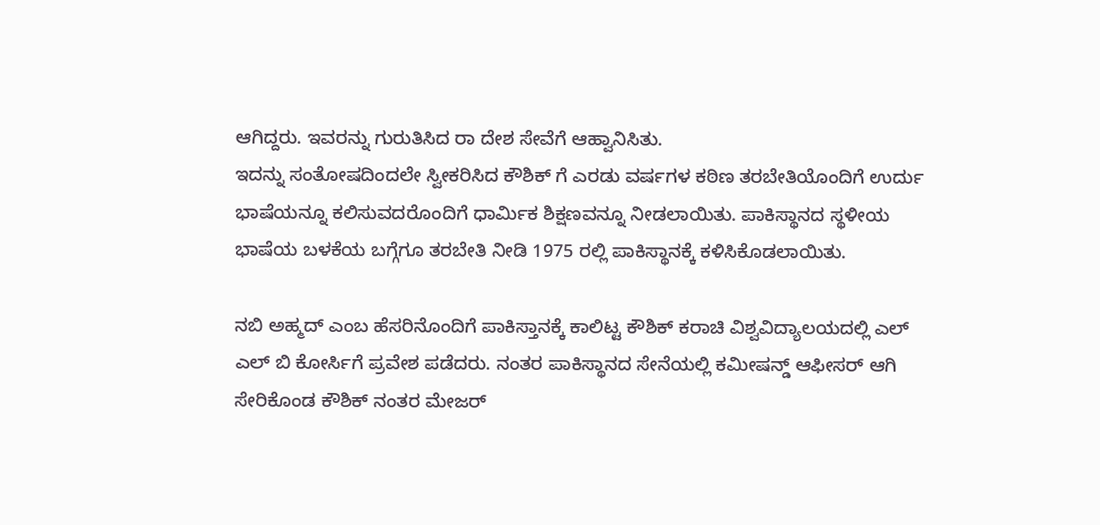ಆಗಿದ್ದರು. ಇವರನ್ನು ಗುರುತಿಸಿದ ರಾ ದೇಶ ಸೇವೆಗೆ ಆಹ್ವಾನಿಸಿತು.
ಇದನ್ನು ಸಂತೋಷದಿಂದಲೇ ಸ್ವೀಕರಿಸಿದ ಕೌಶಿಕ್ ಗೆ ಎರಡು ವರ್ಷಗಳ ಕಠಿಣ ತರಬೇತಿಯೊಂದಿಗೆ ಉರ್ದು ಭಾಷೆಯನ್ನೂ ಕಲಿಸುವದರೊಂದಿಗೆ ಧಾರ್ಮಿಕ ಶಿಕ್ಷಣವನ್ನೂ ನೀಡಲಾಯಿತು. ಪಾಕಿಸ್ಥಾನದ ಸ್ಥಳೀಯ ಭಾಷೆಯ ಬಳಕೆಯ ಬಗ್ಗೆಗೂ ತರಬೇತಿ ನೀಡಿ 1975 ರಲ್ಲಿ ಪಾಕಿಸ್ಥಾನಕ್ಕೆ ಕಳಿಸಿಕೊಡಲಾಯಿತು.

ನಬಿ ಅಹ್ಮದ್ ಎಂಬ ಹೆಸರಿನೊಂದಿಗೆ ಪಾಕಿಸ್ತಾನಕ್ಕೆ ಕಾಲಿಟ್ಟ ಕೌಶಿಕ್ ಕರಾಚಿ ವಿಶ್ವವಿದ್ಯಾಲಯದಲ್ಲಿ ಎಲ್ ಎಲ್ ಬಿ ಕೋರ್ಸಿಗೆ ಪ್ರವೇಶ ಪಡೆದರು. ನಂತರ ಪಾಕಿಸ್ಥಾನದ ಸೇನೆಯಲ್ಲಿ ಕಮೀಷನ್ಡ್ ಆಫೀಸರ್ ಆಗಿ ಸೇರಿಕೊಂಡ ಕೌಶಿಕ್ ನಂತರ ಮೇಜರ್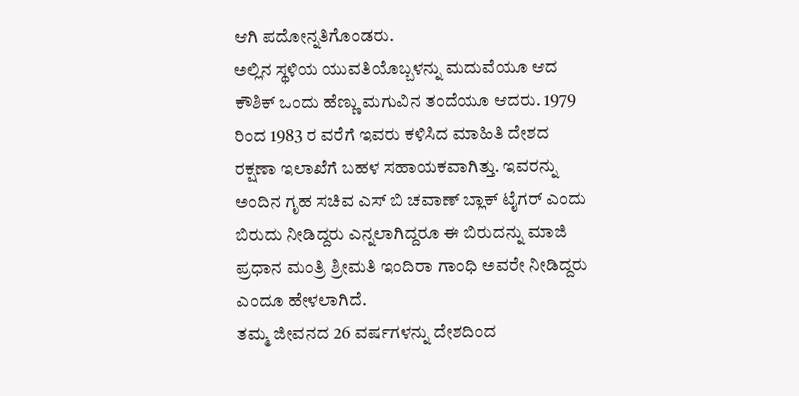ಆಗಿ ಪದೋನ್ನತಿಗೊಂಡರು.
ಅಲ್ಲಿನ ಸ್ಥಳಿಯ ಯುವತಿಯೊಬ್ಬಳನ್ನು ಮದುವೆಯೂ ಆದ ಕೌಶಿಕ್ ಒಂದು ಹೆಣ್ಣು ಮಗುವಿನ ತಂದೆಯೂ ಆದರು. 1979 ರಿಂದ 1983 ರ ವರೆಗೆ ಇವರು ಕಳಿಸಿದ ಮಾಹಿತಿ ದೇಶದ ರಕ್ಷಣಾ ಇಲಾಖೆಗೆ ಬಹಳ ಸಹಾಯಕವಾಗಿತ್ತು. ಇವರನ್ನು ಅಂದಿನ ಗೃಹ ಸಚಿವ ಎಸ್ ಬಿ ಚವಾಣ್ ಬ್ಲಾಕ್ ಟೈಗರ್ ಎಂದು ಬಿರುದು ನೀಡಿದ್ದರು ಎನ್ನಲಾಗಿದ್ದರೂ ಈ ಬಿರುದನ್ನು ಮಾಜಿ ಪ್ರಧಾನ ಮಂತ್ರಿ ಶ್ರೀಮತಿ ಇಂದಿರಾ ಗಾಂಧಿ ಅವರೇ ನೀಡಿದ್ದರು ಎಂದೂ ಹೇಳಲಾಗಿದೆ.
ತಮ್ಮ ಜೀವನದ 26 ವರ್ಷಗಳನ್ನು ದೇಶದಿಂದ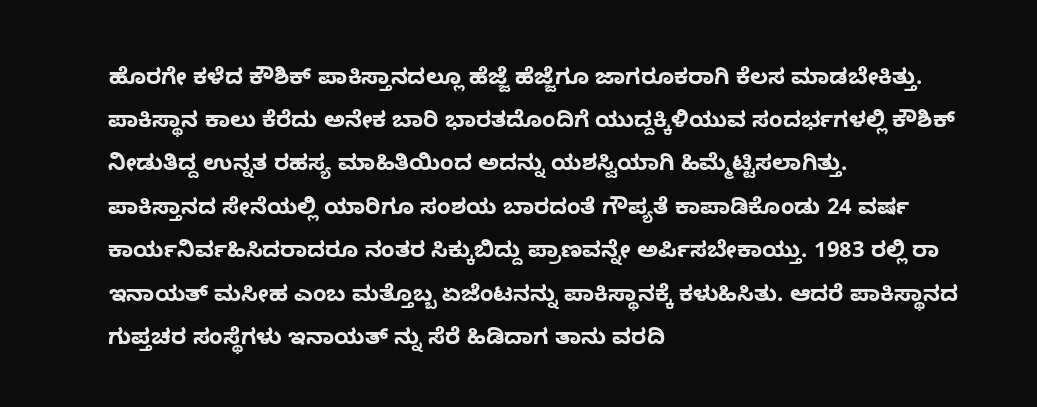ಹೊರಗೇ ಕಳೆದ ಕೌಶಿಕ್ ಪಾಕಿಸ್ತಾನದಲ್ಲೂ ಹೆಜ್ಜೆ ಹೆಜ್ಜೆಗೂ ಜಾಗರೂಕರಾಗಿ ಕೆಲಸ ಮಾಡಬೇಕಿತ್ತು. ಪಾಕಿಸ್ಥಾನ ಕಾಲು ಕೆರೆದು ಅನೇಕ ಬಾರಿ ಭಾರತದೊಂದಿಗೆ ಯುದ್ದಕ್ಕಿಳಿಯುವ ಸಂದರ್ಭಗಳಲ್ಲಿ ಕೌಶಿಕ್ ನೀಡುತಿದ್ದ ಉನ್ನತ ರಹಸ್ಯ ಮಾಹಿತಿಯಿಂದ ಅದನ್ನು ಯಶಸ್ವಿಯಾಗಿ ಹಿಮ್ಮೆಟ್ಟಿಸಲಾಗಿತ್ತು.
ಪಾಕಿಸ್ತಾನದ ಸೇನೆಯಲ್ಲಿ ಯಾರಿಗೂ ಸಂಶಯ ಬಾರದಂತೆ ಗೌಪ್ಯತೆ ಕಾಪಾಡಿಕೊಂಡು 24 ವರ್ಷ ಕಾರ್ಯನಿರ್ವಹಿಸಿದರಾದರೂ ನಂತರ ಸಿಕ್ಕುಬಿದ್ದು ಪ್ರಾಣವನ್ನೇ ಅರ್ಪಿಸಬೇಕಾಯ್ತು. 1983 ರಲ್ಲಿ ರಾ ಇನಾಯತ್ ಮಸೀಹ ಎಂಬ ಮತ್ತೊಬ್ಬ ಏಜೆಂಟನನ್ನು ಪಾಕಿಸ್ಥಾನಕ್ಕೆ ಕಳುಹಿಸಿತು. ಆದರೆ ಪಾಕಿಸ್ಥಾನದ ಗುಪ್ತಚರ ಸಂಸ್ಥೆಗಳು ಇನಾಯತ್ ನ್ನು ಸೆರೆ ಹಿಡಿದಾಗ ತಾನು ವರದಿ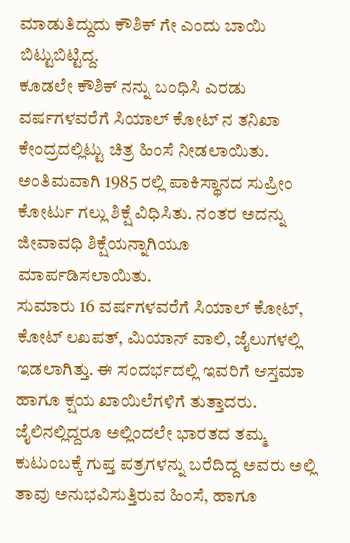ಮಾಡುತಿದ್ದುದು ಕೌಶಿಕ್ ಗೇ ಎಂದು ಬಾಯಿ ಬಿಟ್ಟುಬಿಟ್ಟಿದ್ದ.
ಕೂಡಲೇ ಕೌಶಿಕ್ ನನ್ನು ಬಂಧಿಸಿ ಎರಡು ವರ್ಷಗಳವರೆಗೆ ಸಿಯಾಲ್ ಕೋಟ್ ನ ತನಿಖಾ ಕೇಂದ್ರದಲ್ಲಿಟ್ಟು ಚಿತ್ರ ಹಿಂಸೆ ನೀಡಲಾಯಿತು. ಅಂತಿಮವಾಗಿ 1985 ರಲ್ಲಿ ಪಾಕಿಸ್ಥಾನದ ಸುಪ್ರೀಂ ಕೋರ್ಟು ಗಲ್ಲು ಶಿಕ್ಷೆ ವಿಧಿಸಿತು. ನಂತರ ಅದನ್ನು ಜೀವಾವಧಿ ಶಿಕ್ಷೆಯನ್ನಾಗಿಯೂ ಮಾರ್ಪಡಿಸಲಾಯಿತು.
ಸುಮಾರು 16 ವರ್ಷಗಳವರೆಗೆ ಸಿಯಾಲ್ ಕೋಟ್, ಕೋಟ್ ಲಖಪತ್, ಮಿಯಾನ್ ವಾಲಿ, ಜೈಲುಗಳಲ್ಲಿ ಇಡಲಾಗಿತ್ತು. ಈ ಸಂದರ್ಭದಲ್ಲಿ ಇವರಿಗೆ ಆಸ್ತಮಾ ಹಾಗೂ ಕ್ಷಯ ಖಾಯಿಲೆಗಳಿಗೆ ತುತ್ತಾದರು. ಜೈಲಿನಲ್ಲಿದ್ದರೂ ಅಲ್ಲಿಂದಲೇ ಭಾರತದ ತಮ್ಮ ಕುಟುಂಬಕ್ಕೆ ಗುಪ್ತ ಪತ್ರಗಳನ್ನು ಬರೆದಿದ್ದ ಅವರು ಅಲ್ಲಿ ತಾವು ಅನುಭವಿಸುತ್ತಿರುವ ಹಿಂಸೆ, ಹಾಗೂ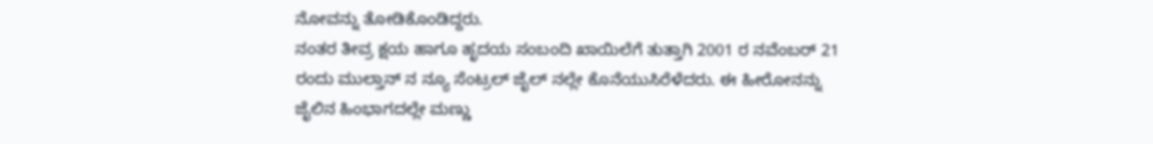ನೋವನ್ನು ತೋಡಿಕೊಂಡಿದ್ದರು.
ನಂತರ ತೀವ್ರ ಕ್ಷಯ ಹಾಗೂ ಹೃದಯ ಸಂಬಂದಿ ಖಾಯಿಲೆಗೆ ತುತ್ತಾಗಿ 2001 ರ ನವೆಂಬರ್ 21 ರಂದು ಮುಲ್ತಾನ್ ನ ನ್ಯೂ ಸೆಂಟ್ರಲ್ ಜೈಲ್ ನಲ್ಲೇ ಕೊನೆಯುಸಿರೆಳೆದರು. ಈ ಹೀರೋನನ್ನು ಜೈಲಿನ ಹಿಂಭಾಗದಲ್ಲೇ ಮಣ್ಣು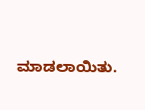ಮಾಡಲಾಯಿತು.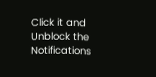Click it and Unblock the Notifications